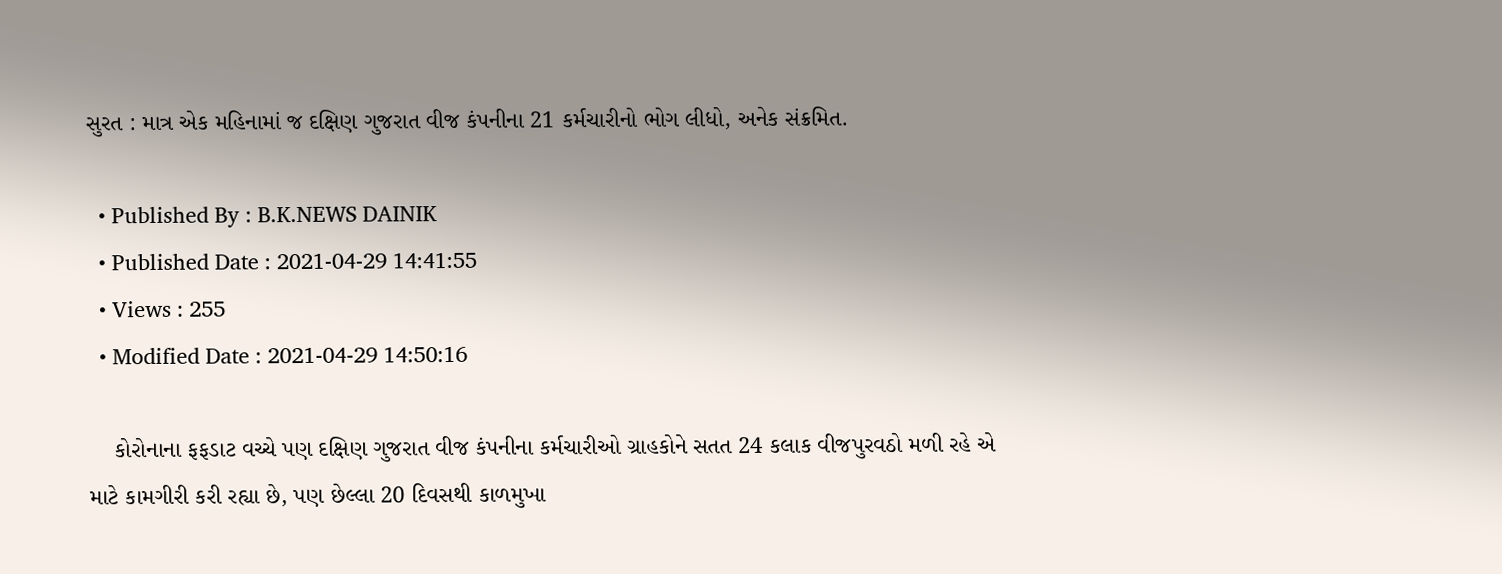સુરત : માત્ર એક મહિનામાં જ દ‌ક્ષિણ ગુજરાત વીજ કંપનીના 21 કર્મચારીનો ભોગ લીધો, અનેક સંક્રમિત.

  • Published By : B.K.NEWS DAINIK
  • Published Date : 2021-04-29 14:41:55
  • Views : 255
  • Modified Date : 2021-04-29 14:50:16

    કોરોનાના ફફડાટ વચ્ચે પણ દ‌ક્ષિણ ગુજરાત વીજ કંપનીના કર્મચારીઓ ગ્રાહકોને સતત 24 કલાક વીજપુરવઠો મળી રહે એ માટે કામગીરી કરી રહ્યા છે, પણ છેલ્લા 20 દિવસથી કાળમુખા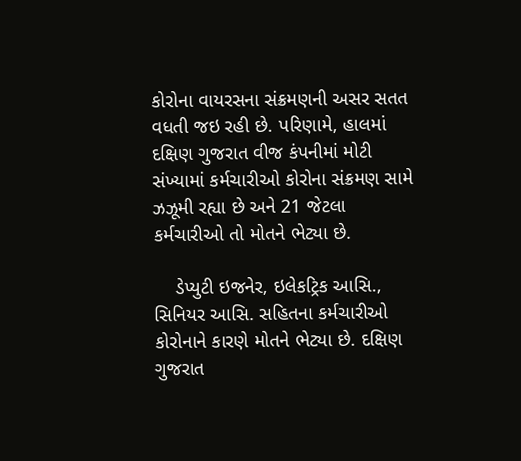કોરોના વાયરસના સંક્રમણની અસર સતત વધતી જઇ રહી છે. પરિણામે, હાલમાં દ‌ક્ષિણ ગુજરાત વીજ કંપનીમાં મોટી સંખ્યામાં કર્મચારીઓ કોરોના સંક્રમણ સામે ઝઝૂમી રહ્યા છે અને 21 જેટલા કર્મચારીઓ તો મોતને ભેટ્યા છે.

    ડેપ્યુટી ઇજનેર, ઇલેકટ્રિક આસિ., સિનિયર આસિ. સહિતના કર્મચારીઓ કોરોનાને કારણે મોતને ભેટ્યા છે. દ‌ક્ષિણ ગુજરાત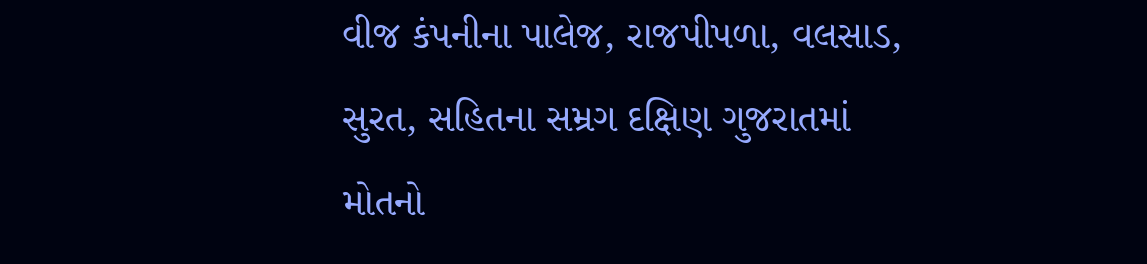વીજ કંપનીના પાલેજ, રાજપીપળા, વલસાડ, સુરત, સહિતના સમ્રગ દ‌ક્ષિણ ગુજરાતમાં મોતનો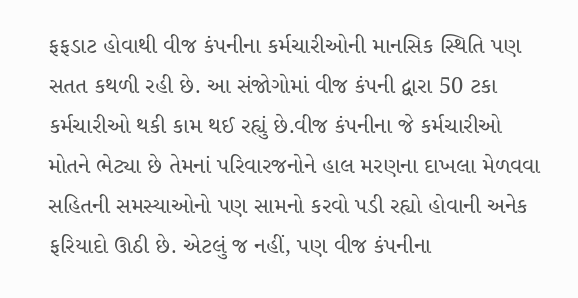ફફડાટ હોવાથી વીજ કંપનીના કર્મચારીઓની માનસિક સ્થિતિ પણ સતત કથળી રહી છે. આ સંજોગોમાં વીજ કંપની દ્વારા 50 ટકા કર્મચારીઓ થકી કામ થઈ રહ્યું છે.વીજ કંપનીના જે કર્મચારીઓ મોતને ભેટ્યા છે તેમનાં પરિવારજનોને હાલ મરણના દાખલા મેળવવા સહિતની સમસ્યાઓનો પણ સામનો કરવો પડી રહ્યો હોવાની અનેક ફરિયાદો ઊઠી છે. એટલું જ નહીં, પણ વીજ કંપનીના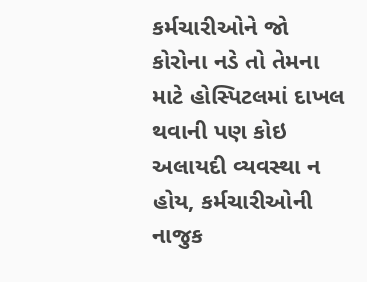કર્મચારીઓને જો કોરોના નડે તો તેમના માટે હોસ્પિટલમાં દાખલ થવાની પણ કોઇ અલાયદી વ્યવસ્થા ન હોય, કર્મચારીઓની નાજુક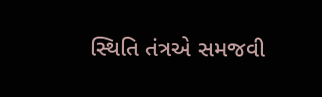સ્થિતિ તંત્રએ સમજવી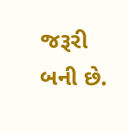જરૂરી બની છે.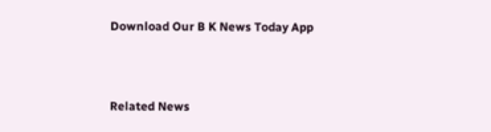Download Our B K News Today App



Related News